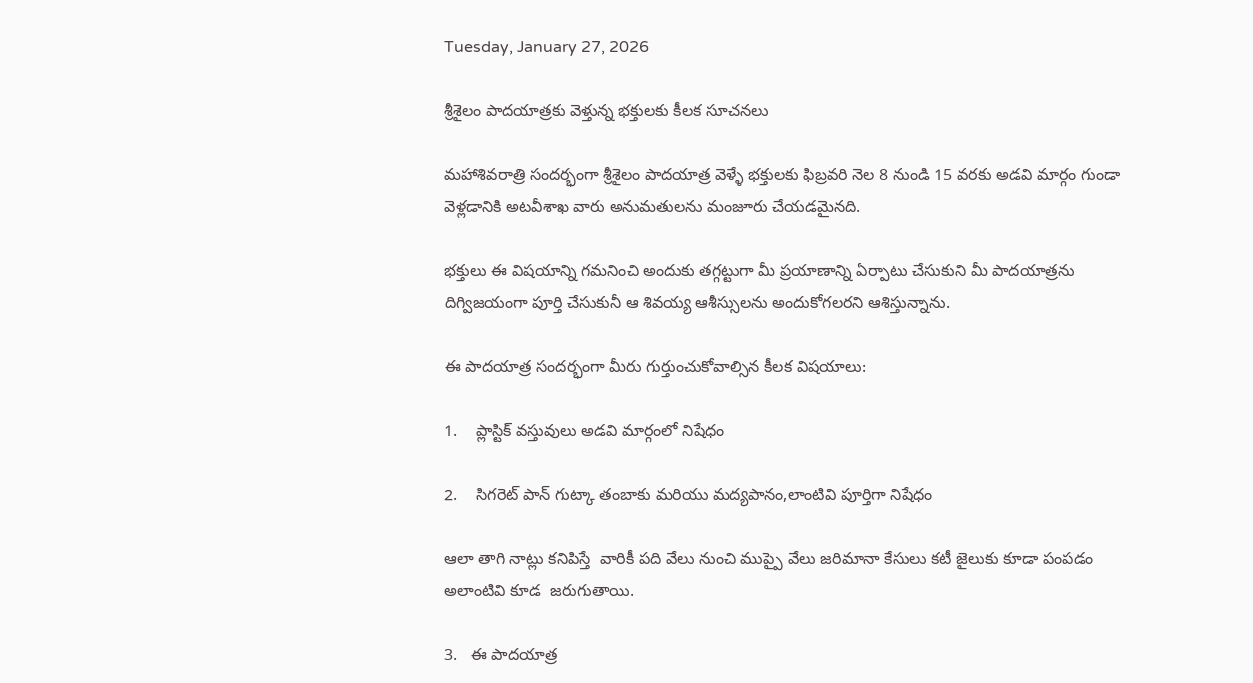Tuesday, January 27, 2026

శ్రీశైలం పాదయాత్రకు వెళ్తున్న భక్తులకు కీలక సూచనలు

మహాశివరాత్రి సందర్భంగా శ్రీశైలం పాదయాత్ర వెళ్ళే భక్తులకు ఫిబ్రవరి నెల 8 నుండి 15 వరకు అడవి మార్గం గుండా వెళ్లడానికి అటవీశాఖ వారు అనుమతులను మంజూరు చేయడమైనది.

భక్తులు ఈ విషయాన్ని గమనించి అందుకు తగ్గట్టుగా మీ ప్రయాణాన్ని ఏర్పాటు చేసుకుని మీ పాదయాత్రను దిగ్విజయంగా పూర్తి చేసుకునీ ఆ శివయ్య ఆశీస్సులను అందుకోగలరని ఆశిస్తున్నాను.

ఈ పాదయాత్ర సందర్భంగా మీరు గుర్తుంచుకోవాల్సిన కీలక విషయాలు:

1.    ప్లాస్టిక్ వస్తువులు అడవి మార్గంలో నిషేధం

2.    సిగరెట్ పాన్ గుట్కా తంబాకు మరియు మద్యపానం,లాంటివి పూర్తిగా నిషేధం

ఆలా తాగి నాట్లు కనిపిస్తే  వారికీ పది వేలు నుంచి ముప్పై వేలు జరిమానా కేసులు కటీ జైలుకు కూడా పంపడం అలాంటివి కూడ  జరుగుతాయి.

3.   ఈ పాదయాత్ర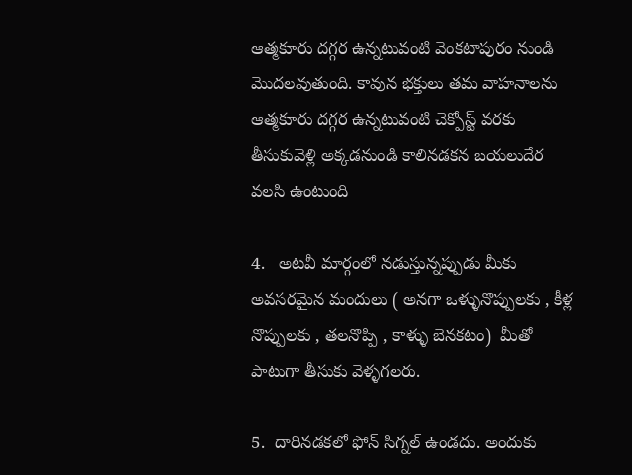ఆత్మకూరు దగ్గర ఉన్నటువంటి వెంకటాపురం నుండి మొదలవుతుంది. కావున భక్తులు తమ వాహనాలను ఆత్మకూరు దగ్గర ఉన్నటువంటి చెక్పోస్ట్ వరకు తీసుకువెళ్లి అక్కడనుండి కాలినడకన బయలుదేర వలసి ఉంటుంది

4.   అటవీ మార్గంలో నడుస్తున్నప్పుడు మీకు అవసరమైన మందులు ( అనగా ఒళ్ళునొప్పులకు , కీళ్ల నొప్పులకు , తలనొప్పి , కాళ్ళు బెనకటం)  మీతో పాటుగా తీసుకు వెళ్ళగలరు.

5.  దారినడకలో ఫోన్ సిగ్నల్ ఉండదు. అందుకు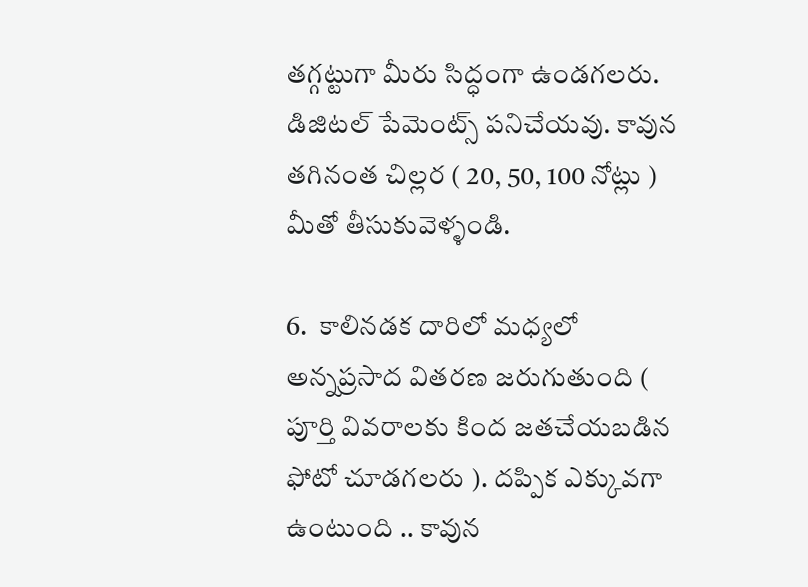తగ్గట్టుగా మీరు సిద్ధంగా ఉండగలరు. డిజిటల్ పేమెంట్స్ పనిచేయవు. కావున తగినంత చిల్లర ( 20, 50, 100 నోట్లు ) మీతో తీసుకువెళ్ళండి.

6.  కాలినడక దారిలో మధ్యలో అన్నప్రసాద వితరణ జరుగుతుంది ( పూర్తి వివరాలకు కింద జతచేయబడిన ఫోటో చూడగలరు ). దప్పిక ఎక్కువగా ఉంటుంది .. కావున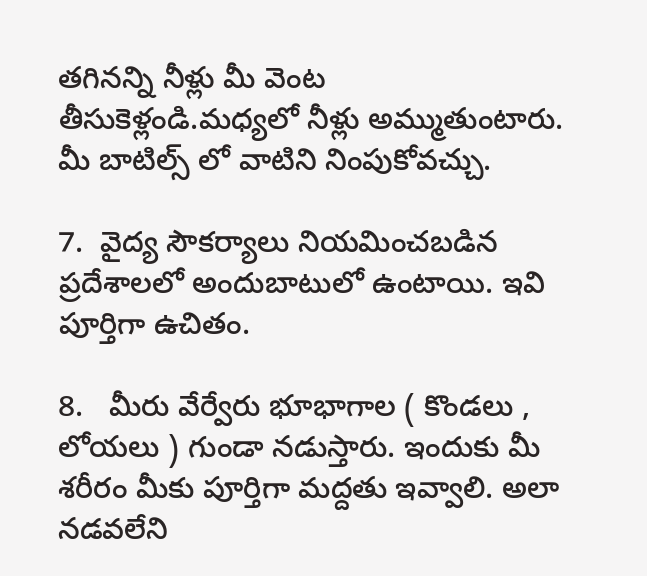తగినన్ని నీళ్లు మీ వెంట తీసుకెళ్లండి.మధ్యలో నీళ్లు అమ్ముతుంటారు. మీ బాటిల్స్ లో వాటిని నింపుకోవచ్చు.

7.  వైద్య సౌకర్యాలు నియమించబడిన ప్రదేశాలలో అందుబాటులో ఉంటాయి. ఇవి పూర్తిగా ఉచితం.

8.   మీరు వేర్వేరు భూభాగాల ( కొండలు , లోయలు ) గుండా నడుస్తారు. ఇందుకు మీ శరీరం మీకు పూర్తిగా మద్దతు ఇవ్వాలి. అలా నడవలేని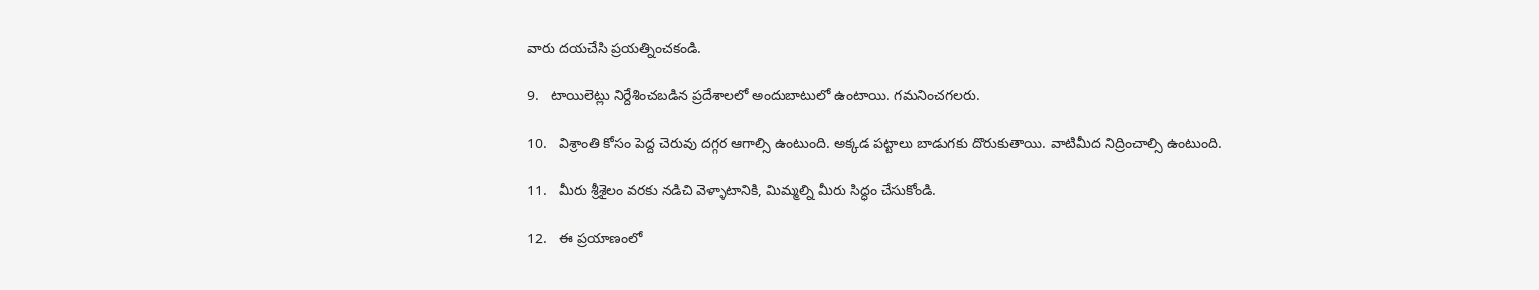వారు దయచేసి ప్రయత్నించకండి.

9.   టాయిలెట్లు నిర్దేశించబడిన ప్రదేశాలలో అందుబాటులో ఉంటాయి. గమనించగలరు.

10.   విశ్రాంతి కోసం పెద్ద చెరువు దగ్గర ఆగాల్సి ఉంటుంది. అక్కడ పట్టాలు బాడుగకు దొరుకుతాయి. వాటిమీద నిద్రించాల్సి ఉంటుంది.

11.   మీరు శ్రీశైలం వరకు నడిచి వెళ్ళాటానికి, మిమ్మల్ని మీరు సిద్ధం చేసుకోండి.

12.   ఈ ప్రయాణంలో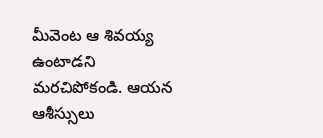మీవెంట ఆ శివయ్య ఉంటాడని మరచిపోకండి. ఆయన ఆశీస్సులు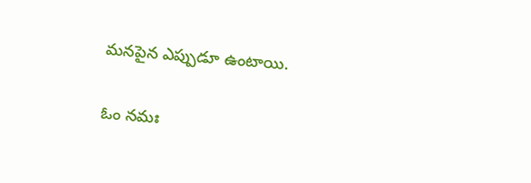మనపైన ఎప్పుడూ ఉంటాయి.

ఓం నమః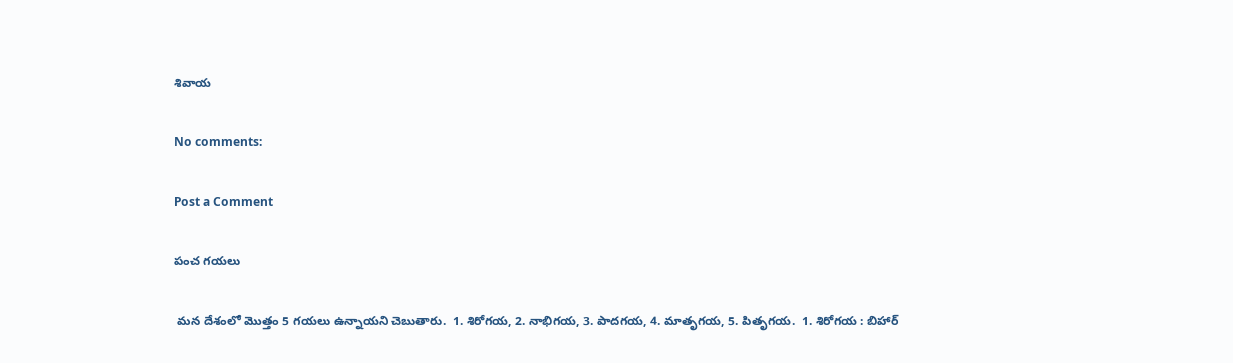శివాయ

No comments:

Post a Comment

పంచ గయలు

 మన దేశంలో మొత్తం 5 గయలు ఉన్నాయని చెబుతారు.  1. శిరోగయ, 2. నాభిగయ, 3. పాదగయ, 4. మాతృగయ, 5. పితృగయ.  1. శిరోగయ : బిహార్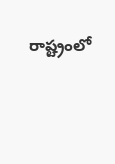రాష్ట్రంలో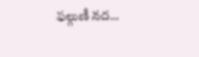ఫల్గుణీ నద...